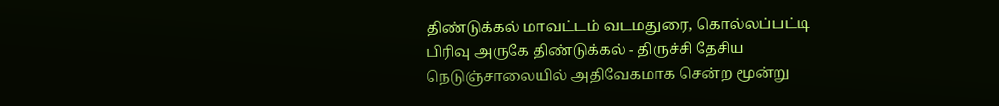திண்டுக்கல் மாவட்டம் வடமதுரை, கொல்லப்பட்டி பிரிவு அருகே திண்டுக்கல் - திருச்சி தேசிய நெடுஞ்சாலையில் அதிவேகமாக சென்ற மூன்று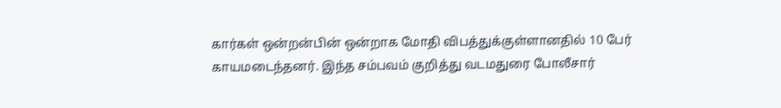கார்கள் ஒன்றன்பின் ஒன்றாக மோதி விபத்துக்குள்ளானதில் 10 பேர் காயமடைந்தனர். இந்த சம்பவம் குறித்து வடமதுரை போலீசார்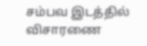சம்பவ இடத்தில் விசாரணை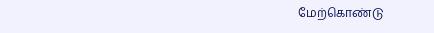மேற்கொண்டு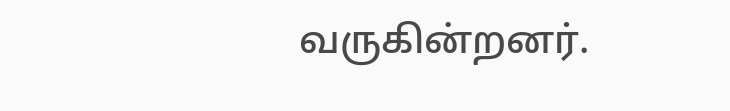வருகின்றனர்.